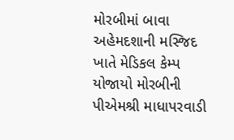મોરબીમાં બાવા અહેમદશાની મસ્જિદ ખાતે મેડિકલ કેમ્પ યોજાયો મોરબીની પીએમશ્રી માધાપરવાડી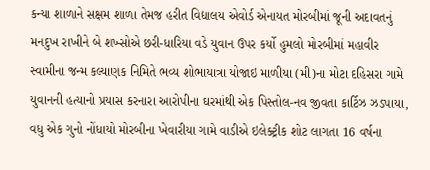કન્યા શાળાને સક્ષમ શાળા તેમજ હરીત વિદ્યાલય એવોર્ડ એનાયત મોરબીમાં જૂની અદાવતનું મનદુખ રાખીને બે શખ્સોએ છરી-ધારિયા વડે યુવાન ઉપર કર્યો હુમલો મોરબીમાં મહાવીર સ્વામીના જન્મ કલ્યાણક નિમિતે ભવ્ય શોભાયાત્રા યોજાઇ માળીયા (મી)ના મોટા દહિસરા ગામે યુવાનની હત્યાનો પ્રયાસ કરનારા આરોપીના ઘરમાંથી એક પિસ્તોલ-નવ જીવતા કાર્ટિઝ ઝડપાયા, વધુ એક ગુનો નોંધાયો મોરબીના ખેવારીયા ગામે વાડીએ ઇલેક્ટ્રીક શોટ લાગતા 16 વર્ષના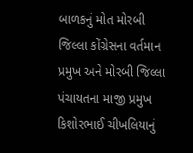બાળકનું મોત મોરબી જિલ્લા કોંગ્રેસના વર્તમાન પ્રમુખ અને મોરબી જિલ્લા પંચાયતના માજી પ્રમુખ કિશોરભાઈ ચીખલિયાનું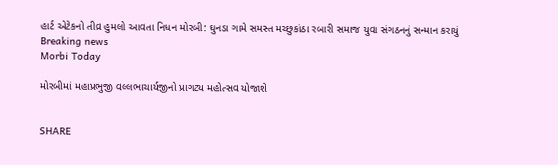હાર્ટ એટેકનો તીવ્ર હુમલો આવતા નિધન મોરબી: ઘુનડા ગામે સમસ્ત મચ્છુકાંઠા રબારી સમાજ યુવા સંગઠનનું સન્માન કરાયું
Breaking news
Morbi Today

મોરબીમાં મહાપ્રભુજી વલ્લભાચાર્યજીનો પ્રાગટ્ય મહોત્સવ યોજાશે


SHARE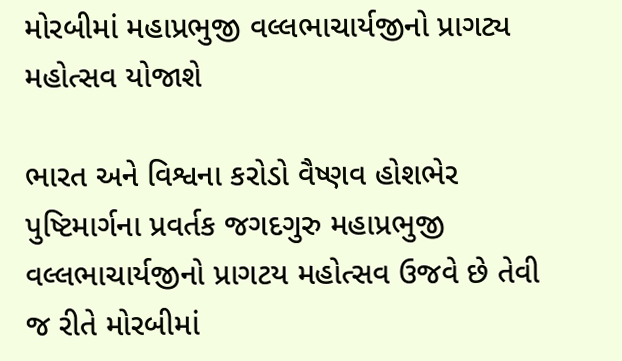મોરબીમાં મહાપ્રભુજી વલ્લભાચાર્યજીનો પ્રાગટ્ય મહોત્સવ યોજાશે

ભારત અને વિશ્વના કરોડો વૈષ્ણવ હોશભેર પુષ્ટિમાર્ગના પ્રવર્તક જગદગુરુ મહાપ્રભુજી વલ્લભાચાર્યજીનો પ્રાગટય મહોત્સવ ઉજવે છે તેવી જ રીતે મોરબીમાં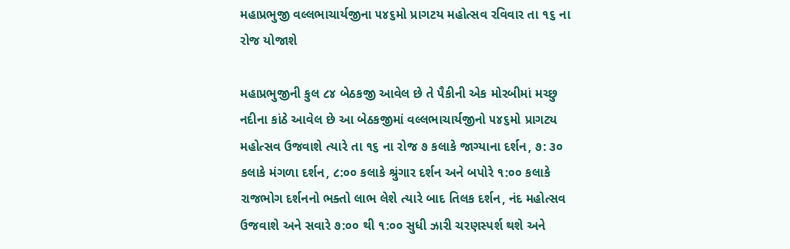મહાપ્રભુજી વલ્લભાચાર્યજીના ૫૪૬મો પ્રાગટય મહોત્સવ રવિવાર તા ૧૬ ના રોજ યોજાશે

મહાપ્રભુજીની કુલ ૮૪ બેઠકજી આવેલ છે તે પૈકીની એક મોરબીમાં મચ્છુ નદીના કાંઠે આવેલ છે આ બેઠકજીમાં વલ્લભાચાર્યજીનો ૫૪૬મો પ્રાગટ્ય મહોત્સવ ઉજવાશે ત્યારે તા ૧૬ ના રોજ ૭ કલાકે જાગ્યાના દર્શન, ૭: ૩૦ કલાકે મંગળા દર્શન, ૮:૦૦ કલાકે શ્રુંગાર દર્શન અને બપોરે ૧:૦૦ કલાકે રાજભોગ દર્શનનો ભક્તો લાભ લેશે ત્યારે બાદ તિલક દર્શન, નંદ મહોત્સવ ઉજવાશે અને સવારે ૭:૦૦ થી ૧:૦૦ સુધી ઝારી ચરણસ્પર્શ થશે અને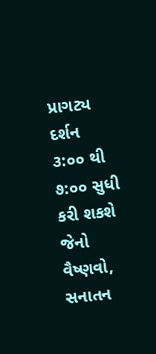પ્રાગટ્ય દર્શન ૩:૦૦ થી ૭:૦૦ સુધી કરી શકશે જેનો વૈષ્ણવો, સનાતન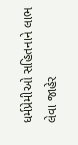ધર્મપ્રેમીઓ સહિતનાને લાભ લેવા જાહેર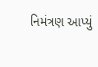નિમંત્રણ આપ્યું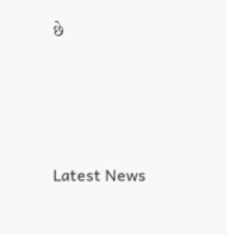છે






Latest News